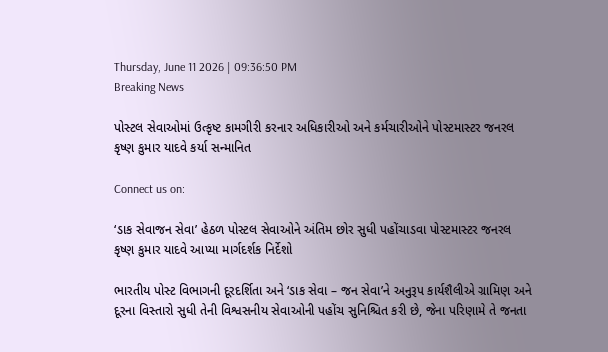Thursday, June 11 2026 | 09:36:50 PM
Breaking News

પોસ્ટલ સેવાઓમાં ઉત્કૃષ્ટ કામગીરી કરનાર અધિકારીઓ અને કર્મચારીઓને પોસ્ટમાસ્ટર જનરલ કૃષ્ણ કુમાર યાદવે કર્યા સન્માનિત

Connect us on:

‘ડાક સેવાજન સેવા’ હેઠળ પોસ્ટલ સેવાઓને અંતિમ છોર સુધી પહોંચાડવા પોસ્ટમાસ્ટર જનરલ કૃષ્ણ કુમાર યાદવે આપ્યા માર્ગદર્શક નિર્દેશો

ભારતીય પોસ્ટ વિભાગની દૂરદર્શિતા અને ‘ડાક સેવા – જન સેવા’ને અનુરૂપ કાર્યશૈલીએ ગ્રામિણ અને દૂરના વિસ્તારો સુધી તેની વિશ્વસનીય સેવાઓની પહોંચ સુનિશ્ચિત કરી છે, જેના પરિણામે તે જનતા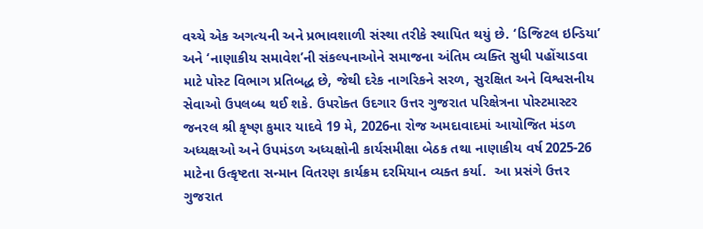વચ્ચે એક અગત્યની અને પ્રભાવશાળી સંસ્થા તરીકે સ્થાપિત થયું છે. ‘ડિજિટલ ઇન્ડિયા’ અને ‘નાણાકીય સમાવેશ’ની સંકલ્પનાઓને સમાજના અંતિમ વ્યક્તિ સુધી પહોંચાડવા માટે પોસ્ટ વિભાગ પ્રતિબદ્ધ છે, જેથી દરેક નાગરિકને સરળ, સુરક્ષિત અને વિશ્વસનીય સેવાઓ ઉપલબ્ધ થઈ શકે. ઉપરોક્ત ઉદગાર ઉત્તર ગુજરાત પરિક્ષેત્રના પોસ્ટમાસ્ટર જનરલ શ્રી કૃષ્ણ કુમાર યાદવે 19 મે, 2026ના રોજ અમદાવાદમાં આયોજિત મંડળ અધ્યક્ષઓ અને ઉપમંડળ અધ્યક્ષોની કાર્યસમીક્ષા બેઠક તથા નાણાકીય વર્ષ 2025-26 માટેના ઉત્કૃષ્ટતા સન્માન વિતરણ કાર્યક્રમ દરમિયાન વ્યક્ત કર્યા.  આ પ્રસંગે ઉત્તર ગુજરાત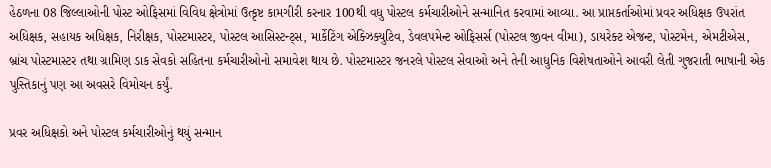હેઠળના 08 જિલ્લાઓની પોસ્ટ ઓફિસમાં વિવિધ ક્ષેત્રોમાં ઉત્કૃષ્ટ કામગીરી કરનાર 100થી વધુ પોસ્ટલ કર્મચારીઓને સન્માનિત કરવામાં આવ્યા. આ પ્રાપ્તકર્તાઓમાં પ્રવર અધિક્ષક ઉપરાંત અધિક્ષક, સહાયક અધિક્ષક, નિરીક્ષક, પોસ્ટમાસ્ટર, પોસ્ટલ આસિસ્ટન્ટ્સ, માર્કેટિંગ એક્ઝિક્યુટિવ, ડેવલપમેન્ટ ઓફિસર્સ (પોસ્ટલ જીવન વીમા), ડાયરેક્ટ એજન્ટ, પોસ્ટમેન, એમટીએસ, બ્રાંચ પોસ્ટમાસ્ટર તથા ગ્રામિણ ડાક સેવકો સહિતના કર્મચારીઓનો સમાવેશ થાય છે. પોસ્ટમાસ્ટર જનરલે પોસ્ટલ સેવાઓ અને તેની આધુનિક વિશેષતાઓને આવરી લેતી ગુજરાતી ભાષાની એક પુસ્તિકાનું પણ આ અવસરે વિમોચન કર્યું.

પ્રવર અધિક્ષકો અને પોસ્ટલ કર્મચારીઓનું થયું સન્માન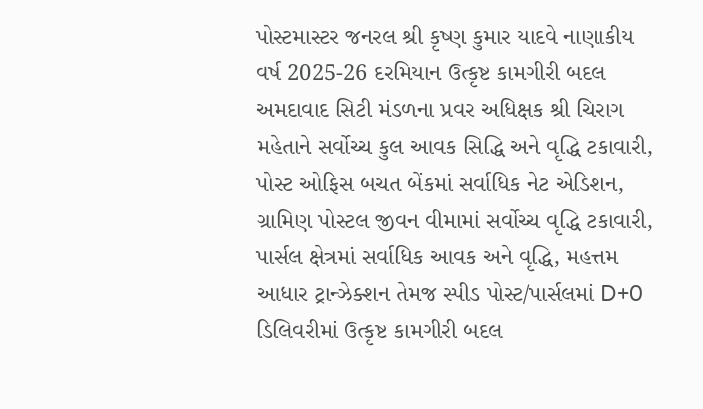પોસ્ટમાસ્ટર જનરલ શ્રી કૃષ્ણ કુમાર યાદવે નાણાકીય વર્ષ 2025-26 દરમિયાન ઉત્કૃષ્ટ કામગીરી બદલ અમદાવાદ સિટી મંડળના પ્રવર અધિક્ષક શ્રી ચિરાગ મહેતાને સર્વોચ્ચ કુલ આવક સિદ્ધિ અને વૃદ્ધિ ટકાવારી, પોસ્ટ ઓફિસ બચત બેંકમાં સર્વાધિક નેટ એડિશન, ગ્રામિણ પોસ્ટલ જીવન વીમામાં સર્વોચ્ચ વૃદ્ધિ ટકાવારી, પાર્સલ ક્ષેત્રમાં સર્વાધિક આવક અને વૃદ્ધિ, મહત્તમ આધાર ટ્રાન્ઝેક્શન તેમજ સ્પીડ પોસ્ટ/પાર્સલમાં D+0 ડિલિવરીમાં ઉત્કૃષ્ટ કામગીરી બદલ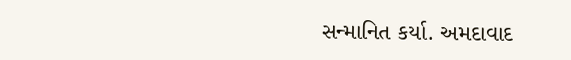સન્માનિત કર્યા. અમદાવાદ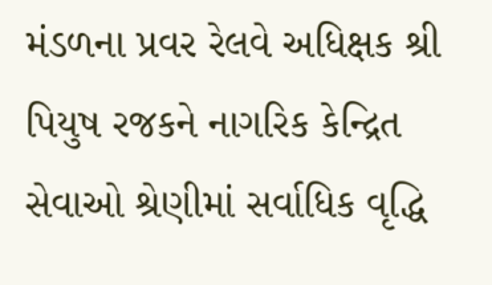મંડળના પ્રવર રેલવે અધિક્ષક શ્રી પિયુષ રજકને નાગરિક કેન્દ્રિત સેવાઓ શ્રેણીમાં સર્વાધિક વૃદ્ધિ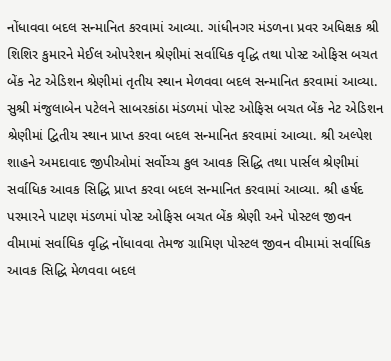નોંધાવવા બદલ સન્માનિત કરવામાં આવ્યા. ગાંધીનગર મંડળના પ્રવર અધિક્ષક શ્રી શિશિર કુમારને મેઈલ ઓપરેશન શ્રેણીમાં સર્વાધિક વૃદ્ધિ તથા પોસ્ટ ઓફિસ બચત બેંક નેટ એડિશન શ્રેણીમાં તૃતીય સ્થાન મેળવવા બદલ સન્માનિત કરવામાં આવ્યા. સુશ્રી મંજુલાબેન પટેલને સાબરકાંઠા મંડળમાં પોસ્ટ ઓફિસ બચત બેંક નેટ એડિશન શ્રેણીમાં દ્વિતીય સ્થાન પ્રાપ્ત કરવા બદલ સન્માનિત કરવામાં આવ્યા. શ્રી અલ્પેશ શાહને અમદાવાદ જીપીઓમાં સર્વોચ્ચ કુલ આવક સિદ્ધિ તથા પાર્સલ શ્રેણીમાં સર્વાધિક આવક સિદ્ધિ પ્રાપ્ત કરવા બદલ સન્માનિત કરવામાં આવ્યા. શ્રી હર્ષદ પરમારને પાટણ મંડળમાં પોસ્ટ ઓફિસ બચત બેંક શ્રેણી અને પોસ્ટલ જીવન વીમામાં સર્વાધિક વૃદ્ધિ નોંધાવવા તેમજ ગ્રામિણ પોસ્ટલ જીવન વીમામાં સર્વાધિક આવક સિદ્ધિ મેળવવા બદલ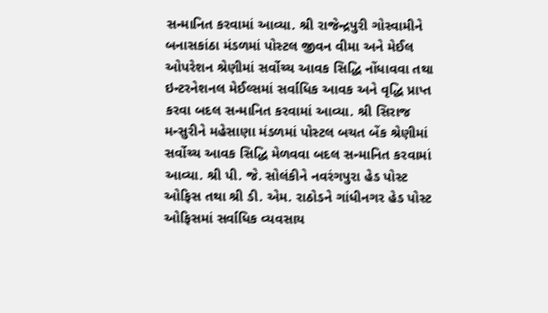સન્માનિત કરવામાં આવ્યા. શ્રી રાજેન્દ્રપુરી ગોસ્વામીને બનાસકાંઠા મંડળમાં પોસ્ટલ જીવન વીમા અને મેઈલ ઓપરેશન શ્રેણીમાં સર્વોચ્ચ આવક સિદ્ધિ નોંધાવવા તથા ઇન્ટરનેશનલ મેઈલ્સમાં સર્વાધિક આવક અને વૃદ્ધિ પ્રાપ્ત કરવા બદલ સન્માનિત કરવામાં આવ્યા. શ્રી સિરાજ મન્સુરીને મહેસાણા મંડળમાં પોસ્ટલ બચત બેંક શ્રેણીમાં સર્વોચ્ચ આવક સિદ્ધિ મેળવવા બદલ સન્માનિત કરવામાં આવ્યા. શ્રી પી. જે. સોલંકીને નવરંગપુરા હેડ પોસ્ટ ઓફિસ તથા શ્રી ડી. એમ. રાઠોડને ગાંધીનગર હેડ પોસ્ટ ઓફિસમાં સર્વાધિક વ્યવસાય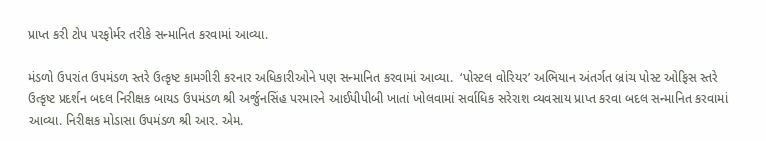પ્રાપ્ત કરી ટોપ પરફોર્મર તરીકે સન્માનિત કરવામાં આવ્યા.

મંડળો ઉપરાંત ઉપમંડળ સ્તરે ઉત્કૃષ્ટ કામગીરી કરનાર અધિકારીઓને પણ સન્માનિત કરવામાં આવ્યા.  ‘પોસ્ટલ વોરિયર’ અભિયાન અંતર્ગત બ્રાંચ પોસ્ટ ઓફિસ સ્તરે ઉત્કૃષ્ટ પ્રદર્શન બદલ નિરીક્ષક બાયડ ઉપમંડળ શ્રી અર્જુનસિંહ પરમારને આઈપીપીબી ખાતાં ખોલવામાં સર્વાધિક સરેરાશ વ્યવસાય પ્રાપ્ત કરવા બદલ સન્માનિત કરવામાં આવ્યા. નિરીક્ષક મોડાસા ઉપમંડળ શ્રી આર. એમ.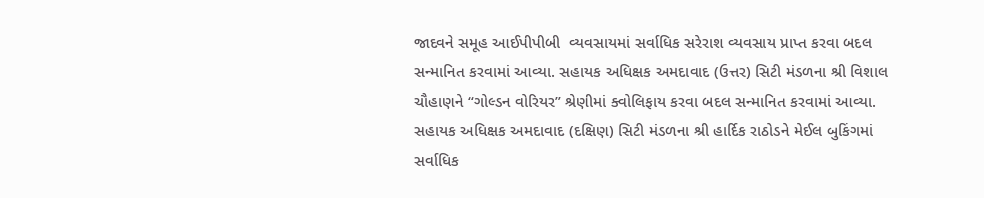જાદવને સમૂહ આઈપીપીબી  વ્યવસાયમાં સર્વાધિક સરેરાશ વ્યવસાય પ્રાપ્ત કરવા બદલ સન્માનિત કરવામાં આવ્યા. સહાયક અધિક્ષક અમદાવાદ (ઉત્તર) સિટી મંડળના શ્રી વિશાલ ચૌહાણને “ગોલ્ડન વોરિયર” શ્રેણીમાં ક્વોલિફાય કરવા બદલ સન્માનિત કરવામાં આવ્યા. સહાયક અધિક્ષક અમદાવાદ (દક્ષિણ) સિટી મંડળના શ્રી હાર્દિક રાઠોડને મેઈલ બુકિંગમાં સર્વાધિક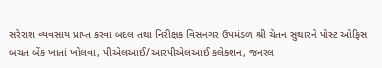સરેરાશ વ્યવસાય પ્રાપ્ત કરવા બદલ તથા નિરીક્ષક વિસનગર ઉપમંડળ શ્રી ચેતન સુથારને પોસ્ટ ઓફિસ બચત બેંક ખાતાં ખોલવા, પીએલઆઈ/આરપીએલઆઈ કલેક્શન, જનરલ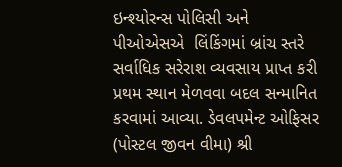ઇન્શ્યોરન્સ પોલિસી અને પીઓએસએ  લિંકિંગમાં બ્રાંચ સ્તરે સર્વાધિક સરેરાશ વ્યવસાય પ્રાપ્ત કરી પ્રથમ સ્થાન મેળવવા બદલ સન્માનિત કરવામાં આવ્યા. ડેવલપમેન્ટ ઓફિસર (પોસ્ટલ જીવન વીમા) શ્રી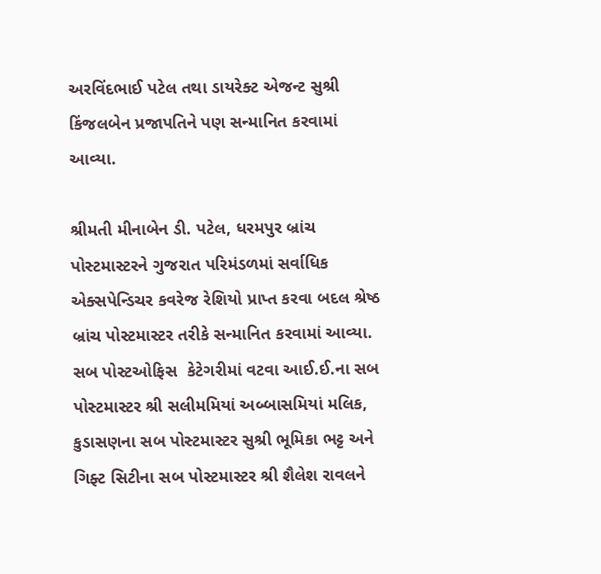અરવિંદભાઈ પટેલ તથા ડાયરેક્ટ એજન્ટ સુશ્રી કિંજલબેન પ્રજાપતિને પણ સન્માનિત કરવામાં આવ્યા.

શ્રીમતી મીનાબેન ડી. પટેલ, ધરમપુર બ્રાંચ પોસ્ટમાસ્ટરને ગુજરાત પરિમંડળમાં સર્વાધિક એક્સપેન્ડિચર કવરેજ રેશિયો પ્રાપ્ત કરવા બદલ શ્રેષ્ઠ બ્રાંચ પોસ્ટમાસ્ટર તરીકે સન્માનિત કરવામાં આવ્યા. સબ પોસ્ટઓફિસ  કેટેગરીમાં વટવા આઈ.ઈ.ના સબ પોસ્ટમાસ્ટર શ્રી સલીમમિયાં અબ્બાસમિયાં મલિક, કુડાસણના સબ પોસ્ટમાસ્ટર સુશ્રી ભૂમિકા ભટ્ટ અને ગિફ્ટ સિટીના સબ પોસ્ટમાસ્ટર શ્રી શૈલેશ રાવલને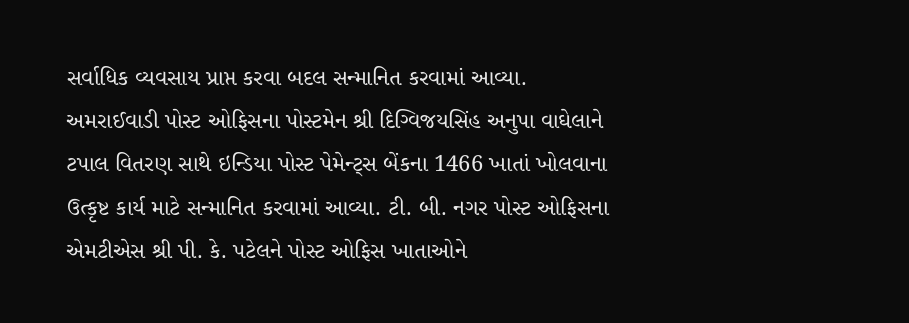સર્વાધિક વ્યવસાય પ્રાપ્ત કરવા બદલ સન્માનિત કરવામાં આવ્યા. અમરાઈવાડી પોસ્ટ ઓફિસના પોસ્ટમેન શ્રી દિગ્વિજયસિંહ અનુપા વાઘેલાને ટપાલ વિતરણ સાથે ઇન્ડિયા પોસ્ટ પેમેન્ટ્સ બેંકના 1466 ખાતાં ખોલવાના ઉત્કૃષ્ટ કાર્ય માટે સન્માનિત કરવામાં આવ્યા. ટી. બી. નગર પોસ્ટ ઓફિસના એમટીએસ શ્રી પી. કે. પટેલને પોસ્ટ ઓફિસ ખાતાઓને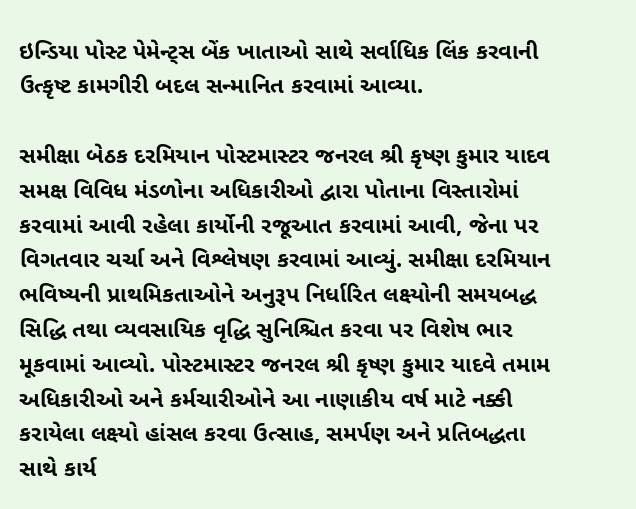ઇન્ડિયા પોસ્ટ પેમેન્ટ્સ બેંક ખાતાઓ સાથે સર્વાધિક લિંક કરવાની ઉત્કૃષ્ટ કામગીરી બદલ સન્માનિત કરવામાં આવ્યા.

સમીક્ષા બેઠક દરમિયાન પોસ્ટમાસ્ટર જનરલ શ્રી કૃષ્ણ કુમાર યાદવ સમક્ષ વિવિધ મંડળોના અધિકારીઓ દ્વારા પોતાના વિસ્તારોમાં કરવામાં આવી રહેલા કાર્યોની રજૂઆત કરવામાં આવી, જેના પર વિગતવાર ચર્ચા અને વિશ્લેષણ કરવામાં આવ્યું. સમીક્ષા દરમિયાન ભવિષ્યની પ્રાથમિકતાઓને અનુરૂપ નિર્ધારિત લક્ષ્યોની સમયબદ્ધ સિદ્ધિ તથા વ્યવસાયિક વૃદ્ધિ સુનિશ્ચિત કરવા પર વિશેષ ભાર મૂકવામાં આવ્યો. પોસ્ટમાસ્ટર જનરલ શ્રી કૃષ્ણ કુમાર યાદવે તમામ અધિકારીઓ અને કર્મચારીઓને આ નાણાકીય વર્ષ માટે નક્કી કરાયેલા લક્ષ્યો હાંસલ કરવા ઉત્સાહ, સમર્પણ અને પ્રતિબદ્ધતા સાથે કાર્ય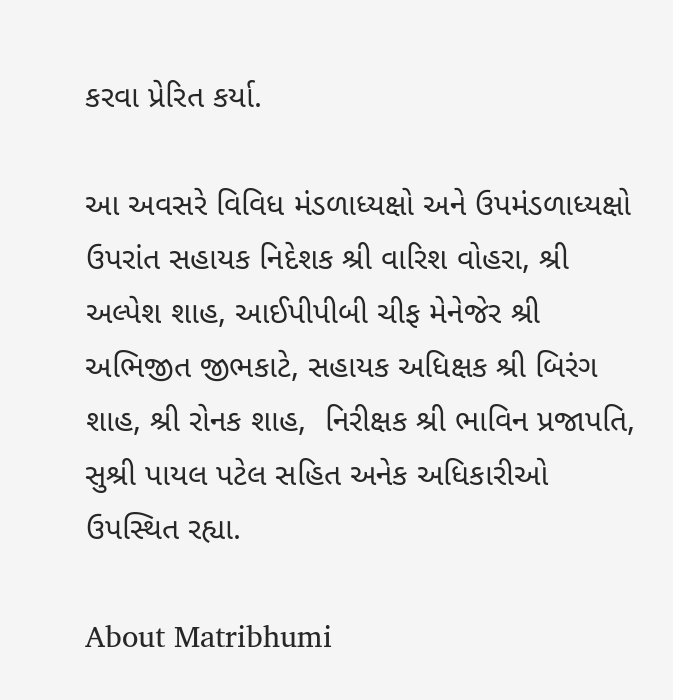કરવા પ્રેરિત કર્યા.

આ અવસરે વિવિધ મંડળાધ્યક્ષો અને ઉપમંડળાધ્યક્ષો ઉપરાંત સહાયક નિદેશક શ્રી વારિશ વોહરા, શ્રી અલ્પેશ શાહ, આઈપીપીબી ચીફ મેનેજેર શ્રી અભિજીત જીભકાટે, સહાયક અધિક્ષક શ્રી બિરંગ શાહ, શ્રી રોનક શાહ,  નિરીક્ષક શ્રી ભાવિન પ્રજાપતિ, સુશ્રી પાયલ પટેલ સહિત અનેક અધિકારીઓ ઉપસ્થિત રહ્યા.

About Matribhumi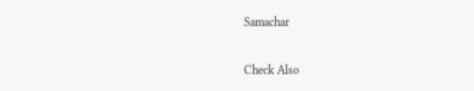Samachar

Check Also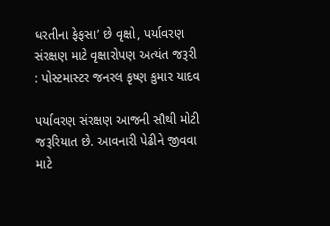ધરતીના ફેફસા’ છે વૃક્ષો, પર્યાવરણ સંરક્ષણ માટે વૃક્ષારોપણ અત્યંત જરૂરી : પોસ્ટમાસ્ટર જનરલ કૃષ્ણ કુમાર યાદવ

પર્યાવરણ સંરક્ષણ આજની સૌથી મોટી જરૂરિયાત છે. આવનારી પેઢીને જીવવા માટે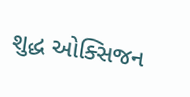શુદ્ધ ઓક્સિજન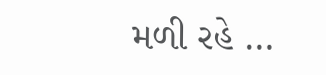મળી રહે …